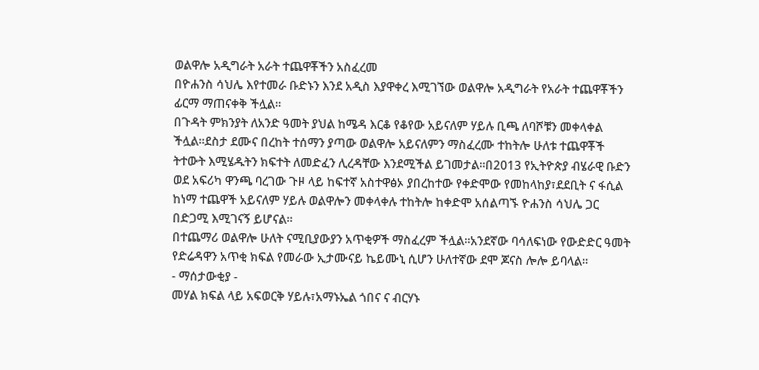ወልዋሎ አዲግራት አራት ተጨዋቾችን አስፈረመ
በዮሐንስ ሳህሌ እየተመራ ቡድኑን እንደ አዲስ እያዋቀረ እሚገኘው ወልዋሎ አዲግራት የአራት ተጨዋቾችን ፊርማ ማጠናቀቅ ችሏል።
በጉዳት ምክንያት ለአንድ ዓመት ያህል ከሜዳ እርቆ የቆየው አይናለም ሃይሉ ቢጫ ለባሾቹን መቀላቀል ችሏል።ደስታ ደሙና በረከት ተሰማን ያጣው ወልዋሎ አይናለምን ማስፈረሙ ተከትሎ ሁለቱ ተጨዋቾች ትተውት እሚሄዱትን ክፍተት ለመድፈን ሊረዳቸው እንደሚችል ይገመታል።በ2013 የኢትዮጵያ ብሄራዊ ቡድን ወደ አፍሪካ ዋንጫ ባረገው ጉዞ ላይ ከፍተኛ አስተዋፅኦ ያበረከተው የቀድሞው የመከላከያ፣ደደቢት ና ፋሲል ከነማ ተጨዋች አይናለም ሃይሉ ወልዋሎን መቀላቀሉ ተከትሎ ከቀድሞ አሰልጣኙ ዮሐንስ ሳህሌ ጋር በድጋሚ እሚገናኝ ይሆናል።
በተጨማሪ ወልዋሎ ሁለት ናሚቢያውያን አጥቂዎች ማስፈረም ችሏል።አንደኛው ባሳለፍነው የውድድር ዓመት የድሬዳዋን አጥቂ ክፍል የመራው ኢታሙናይ ኬይሙኒ ሲሆን ሁለተኛው ደሞ ጆናስ ሎሎ ይባላል።
- ማሰታውቂያ -
መሃል ክፍል ላይ አፍወርቅ ሃይሉ፣አማኑኤል ጎበና ና ብርሃኑ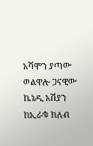አሻሞን ያጣው ወልዋሎ ጋናዊው ኬኔዲ አሽያን ከኢራቁ ክለብ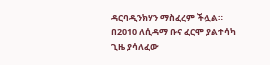ዳርባዲንክሃን ማስፈረም ችሏል።
በ2010 ለሲዳማ ቡና ፈርሞ ያልተሳካ ጊዜ ያሳለፈው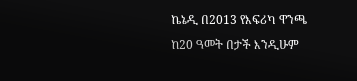ኬኔዲ በ2013 የእፍሪካ ዋንጫ ከ20 ዓመት በታች እንዲሁም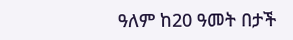ዓለም ከ20 ዓመት በታች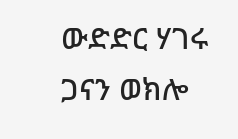ውድድር ሃገሩ ጋናን ወክሎ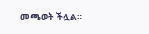መጫወት ችሏል።